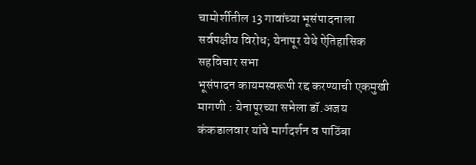चामोर्शीतील 13 गावांच्या भूसंपादनाला सर्वपक्षीय विरोध; येनापूर येथे ऐतिहासिक सहविचार सभा
भूसंपादन कायमस्वरूपी रद्द करण्याची एकमुखी मागणी : येनापूरच्या सभेला डॉ.अजय कंकडालवार यांचे मार्गदर्शन व पाठिंबा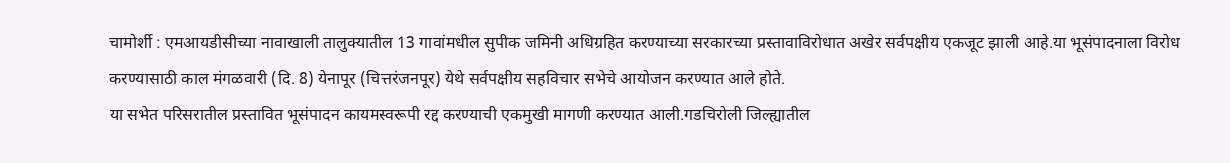चामोर्शी : एमआयडीसीच्या नावाखाली तालुक्यातील 13 गावांमधील सुपीक जमिनी अधिग्रहित करण्याच्या सरकारच्या प्रस्तावाविरोधात अखेर सर्वपक्षीय एकजूट झाली आहे.या भूसंपादनाला विरोध करण्यासाठी काल मंगळवारी (दि. 8) येनापूर (चित्तरंजनपूर) येथे सर्वपक्षीय सहविचार सभेचे आयोजन करण्यात आले होते.
या सभेत परिसरातील प्रस्तावित भूसंपादन कायमस्वरूपी रद्द करण्याची एकमुखी मागणी करण्यात आली.गडचिरोली जिल्ह्यातील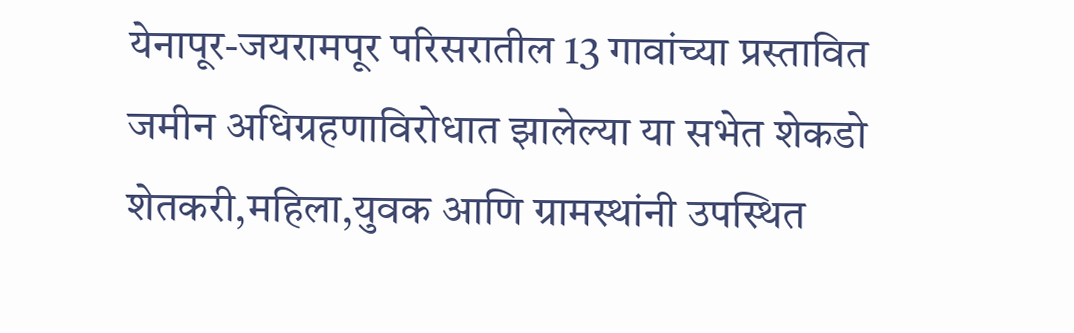येनापूर-जयरामपूर परिसरातील 13 गावांच्या प्रस्तावित जमीन अधिग्रहणाविरोधात झालेल्या या सभेत शेकडो शेतकरी,महिला,युवक आणि ग्रामस्थांनी उपस्थित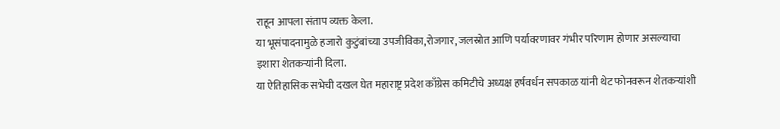राहून आपला संताप व्यक्त केला.
या भूसंपादनामुळे हजारो कुटुंबांच्या उपजीविका,रोजगार, जलस्रोत आणि पर्यावरणावर गंभीर परिणाम होणार असल्याचा इशारा शेतकऱ्यांनी दिला.
या ऐतिहासिक सभेची दखल घेत महाराष्ट्र प्रदेश काँग्रेस कमिटीचे अध्यक्ष हर्षवर्धन सपकाळ यांनी थेट फोनवरून शेतकऱ्यांशी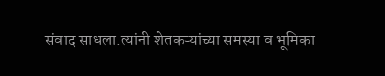संवाद साधला.त्यांनी शेतकऱ्यांच्या समस्या व भूमिका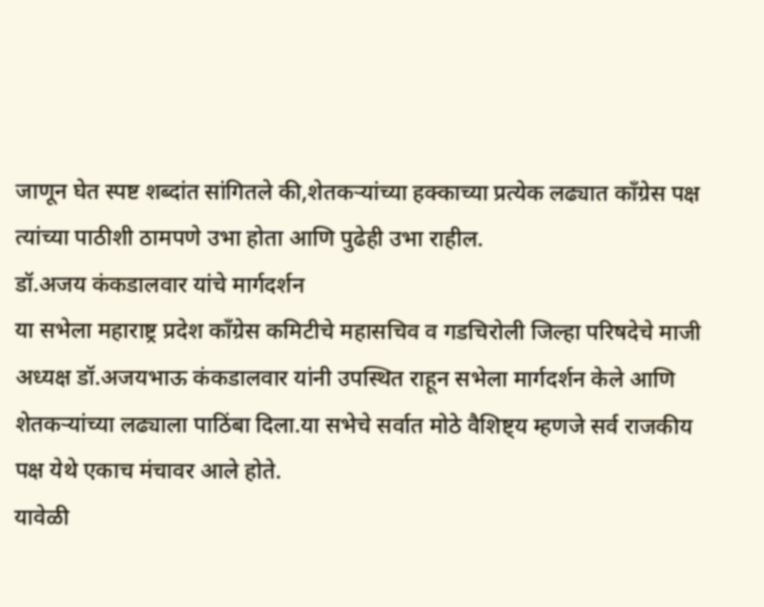जाणून घेत स्पष्ट शब्दांत सांगितले की,शेतकऱ्यांच्या हक्काच्या प्रत्येक लढ्यात काँग्रेस पक्ष त्यांच्या पाठीशी ठामपणे उभा होता आणि पुढेही उभा राहील.
डॉ.अजय कंकडालवार यांचे मार्गदर्शन
या सभेला महाराष्ट्र प्रदेश काँग्रेस कमिटीचे महासचिव व गडचिरोली जिल्हा परिषदेचे माजी अध्यक्ष डॉ.अजयभाऊ कंकडालवार यांनी उपस्थित राहून सभेला मार्गदर्शन केले आणि शेतकऱ्यांच्या लढ्याला पाठिंबा दिला.या सभेचे सर्वात मोठे वैशिष्ट्य म्हणजे सर्व राजकीय पक्ष येथे एकाच मंचावर आले होते.
यावेळी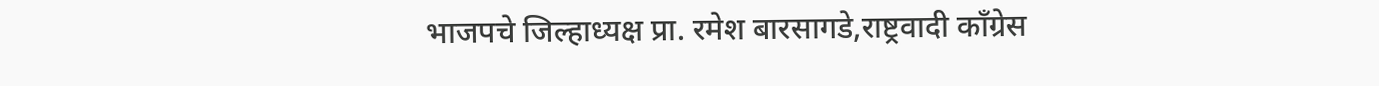भाजपचे जिल्हाध्यक्ष प्रा. रमेश बारसागडे,राष्ट्रवादी काँग्रेस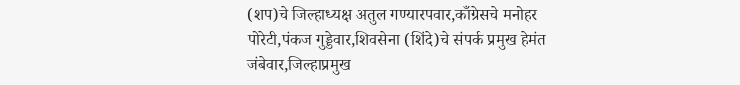(शप)चे जिल्हाध्यक्ष अतुल गण्यारपवार,काँग्रेसचे मनोहर पोरेटी,पंकज गुड्डेवार,शिवसेना (शिंदे)चे संपर्क प्रमुख हेमंत जंबेवार,जिल्हाप्रमुख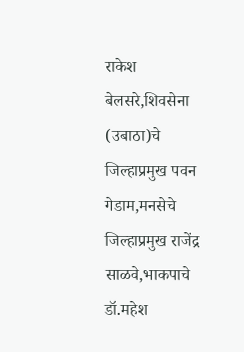राकेश बेलसरे,शिवसेना (उबाठा)चे जिल्हाप्रमुख पवन गेडाम,मनसेचे जिल्हाप्रमुख राजेंद्र साळवे,भाकपाचे डॉ.महेश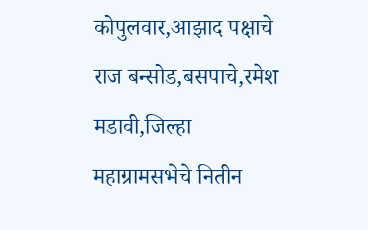कोपुलवार,आझाद पक्षाचे राज बन्सोड,बसपाचे,रमेश मडावी,जिल्हा महाग्रामसभेचे नितीन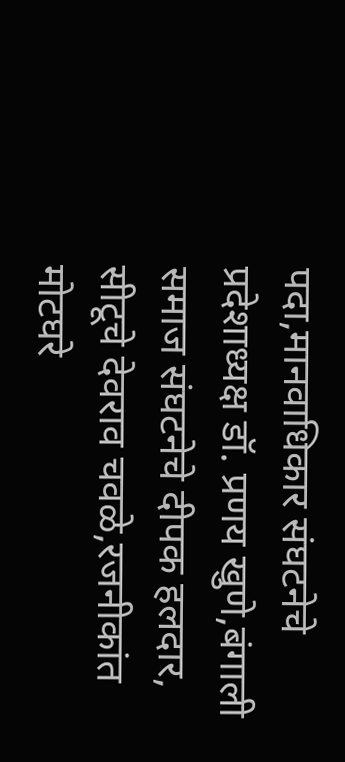पदा,मानवाधिकार संघटनेचे प्रदेशाध्यक्ष डॉ. प्रणय खुणे,बंगाली समाज संघटनेचे दीपक हलदार, सीटूचे देवराव चवळे,रजनीकांत मोटघरे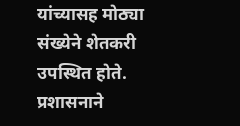यांच्यासह मोठ्या संख्येने शेतकरी उपस्थित होते.
प्रशासनाने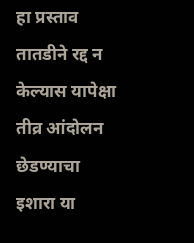हा प्रस्ताव तातडीने रद्द न केल्यास यापेक्षा तीव्र आंदोलन छेडण्याचा इशारा या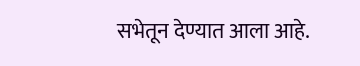सभेतून देण्यात आला आहे.